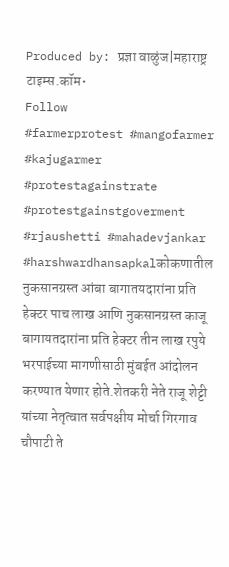Produced by: प्रज्ञा वाळुंज|महाराष्ट्र टाइम्स.कॉम•
Follow
#farmerprotest #mangofarmer #kajugarmer #protestagainstrate #protestgainstgoverment #rjaushetti #mahadevjankar #harshwardhansapkalकोकणातील नुकसानग्रस्त आंबा बागातयदारांना प्रति हेक्टर पाच लाख आणि नुकसानग्रस्त काजू बागायतदारांना प्रति हेक्टर तीन लाख रपुये भरपाईच्या मागणीसाठी मुंबईत आंदोलन करण्यात येणार होते.शेतकरी नेते राजू शेट्टी यांच्या नेतृत्वात सर्वपक्षीय मोर्चा गिरगाव चौपाटी ते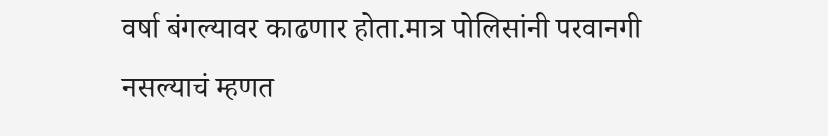वर्षा बंगल्यावर काढणार होता.मात्र पोलिसांनी परवानगी नसल्याचं म्हणत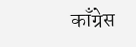काँग्रेस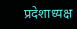प्रदेशाध्यक्ष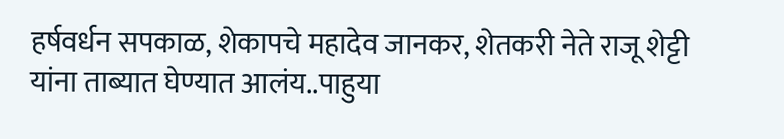हर्षवर्धन सपकाळ, शेकापचे महादेव जानकर, शेतकरी नेते राजू शेट्टी यांना ताब्यात घेण्यात आलंय..पाहुया